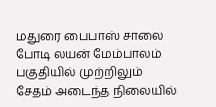மதுரை பைபாஸ் சாலை போடி லயன் மேம்பாலம் பகுதியில் முற்றிலும் சேதம் அடைந்த நிலையில்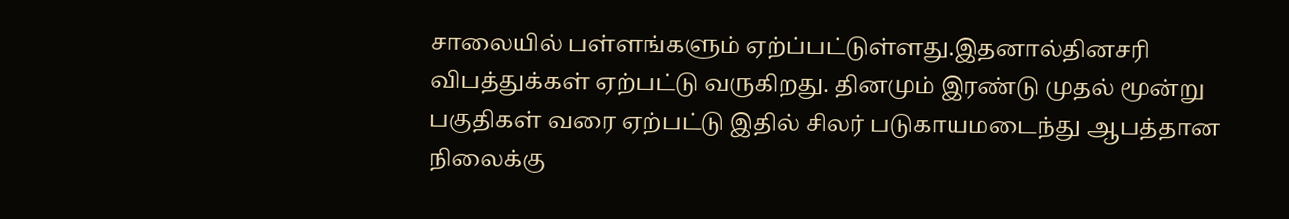சாலையில் பள்ளங்களும் ஏற்ப்பட்டுள்ளது.இதனால்தினசரி விபத்துக்கள் ஏற்பட்டு வருகிறது. தினமும் இரண்டு முதல் மூன்று பகுதிகள் வரை ஏற்பட்டு இதில் சிலர் படுகாயமடைந்து ஆபத்தான நிலைக்கு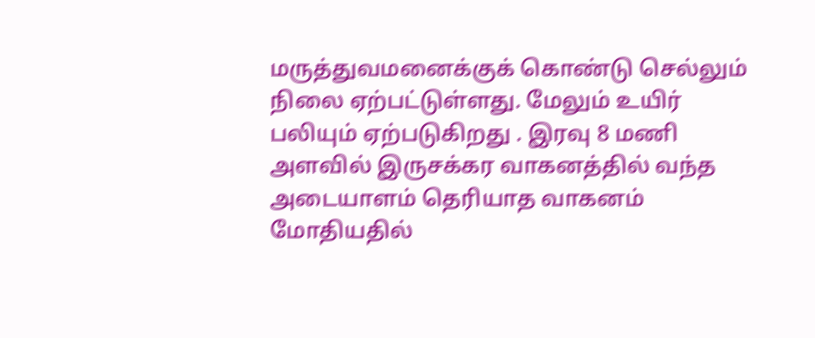மருத்துவமனைக்குக் கொண்டு செல்லும் நிலை ஏற்பட்டுள்ளது. மேலும் உயிர் பலியும் ஏற்படுகிறது . இரவு 8 மணி அளவில் இருசக்கர வாகனத்தில் வந்த அடையாளம் தெரியாத வாகனம் மோதியதில்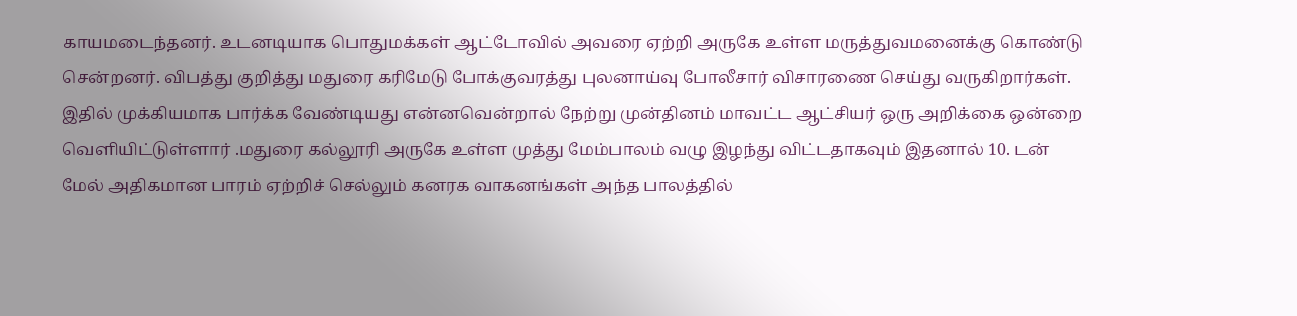காயமடைந்தனர். உடனடியாக பொதுமக்கள் ஆட்டோவில் அவரை ஏற்றி அருகே உள்ள மருத்துவமனைக்கு கொண்டு சென்றனர். விபத்து குறித்து மதுரை கரிமேடு போக்குவரத்து புலனாய்வு போலீசார் விசாரணை செய்து வருகிறார்கள்.
இதில் முக்கியமாக பார்க்க வேண்டியது என்னவென்றால் நேற்று முன்தினம் மாவட்ட ஆட்சியர் ஒரு அறிக்கை ஒன்றை வெளியிட்டுள்ளார் .மதுரை கல்லூரி அருகே உள்ள முத்து மேம்பாலம் வழு இழந்து விட்டதாகவும் இதனால் 10. டன் மேல் அதிகமான பாரம் ஏற்றிச் செல்லும் கனரக வாகனங்கள் அந்த பாலத்தில்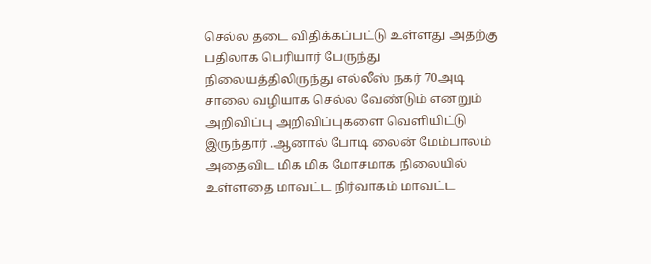செல்ல தடை விதிக்கப்பட்டு உள்ளது அதற்கு பதிலாக பெரியார் பேருந்து நிலையத்திலிருந்து எல்லீஸ் நகர் 70அடி சாலை வழியாக செல்ல வேண்டும் எனறும் அறிவிப்பு அறிவிப்புகளை வெளியிட்டு இருந்தார் .ஆனால் போடி லைன் மேம்பாலம் அதைவிட மிக மிக மோசமாக நிலையில் உள்ளதை மாவட்ட நிர்வாகம் மாவட்ட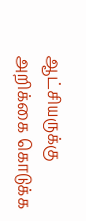ஆட்சியருக்கு அறிக்கை கொடுக்க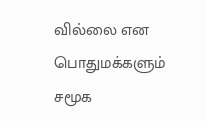வில்லை என பொதுமக்களும் சமூக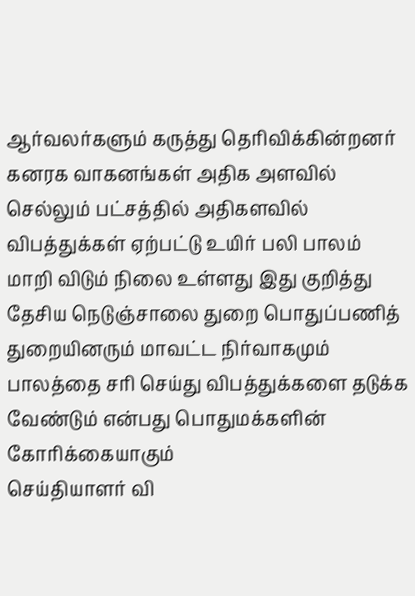ஆர்வலர்களும் கருத்து தெரிவிக்கின்றனர் கனரக வாகனங்கள் அதிக அளவில் செல்லும் பட்சத்தில் அதிகளவில் விபத்துக்கள் ஏற்பட்டு உயிர் பலி பாலம் மாறி விடும் நிலை உள்ளது இது குறித்து தேசிய நெடுஞ்சாலை துறை பொதுப்பணித் துறையினரும் மாவட்ட நிர்வாகமும் பாலத்தை சரி செய்து விபத்துக்களை தடுக்க வேண்டும் என்பது பொதுமக்களின் கோரிக்கையாகும்
செய்தியாளர் வி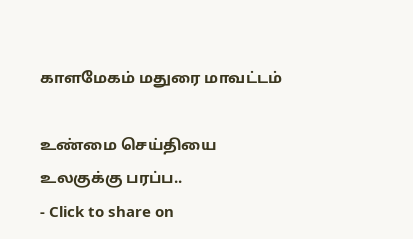காளமேகம் மதுரை மாவட்டம்

உண்மை செய்தியை உலகுக்கு பரப்ப..
- Click to share on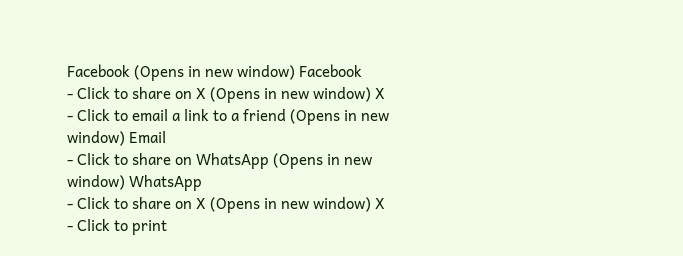Facebook (Opens in new window) Facebook
- Click to share on X (Opens in new window) X
- Click to email a link to a friend (Opens in new window) Email
- Click to share on WhatsApp (Opens in new window) WhatsApp
- Click to share on X (Opens in new window) X
- Click to print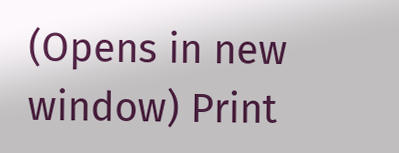(Opens in new window) Print